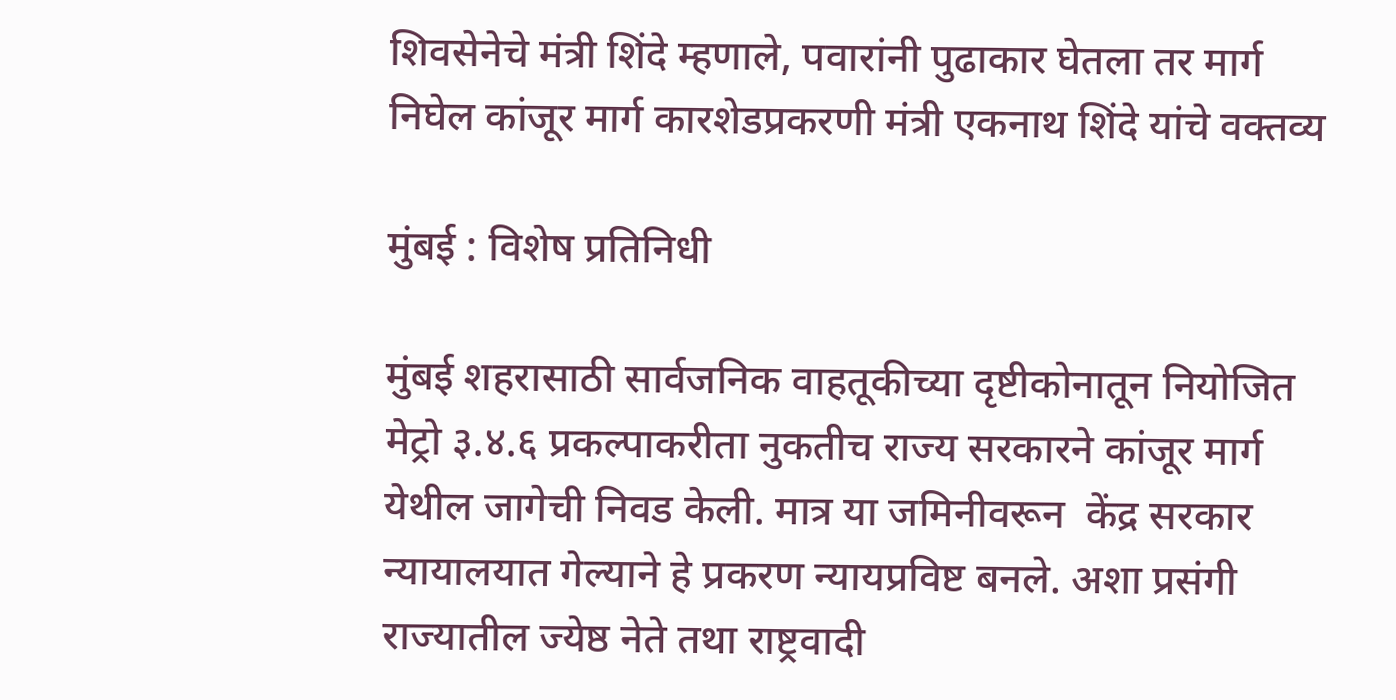शिवसेनेचे मंत्री शिंदे म्हणाले, पवारांनी पुढाकार घेतला तर मार्ग निघेल कांजूर मार्ग कारशेडप्रकरणी मंत्री एकनाथ शिंदे यांचे वक्तव्य

मुंबई : विशेष प्रतिनिधी

मुंबई शहरासाठी सार्वजनिक वाहतूकीच्या दृष्टीकोनातून नियोजित मेट्रो ३.४.६ प्रकल्पाकरीता नुकतीच राज्य सरकारने कांजूर मार्ग येथील जागेची निवड केली. मात्र या जमिनीवरून  केंद्र सरकार न्यायालयात गेल्याने हे प्रकरण न्यायप्रविष्ट बनले. अशा प्रसंगी राज्यातील ज्येष्ठ नेते तथा राष्ट्रवादी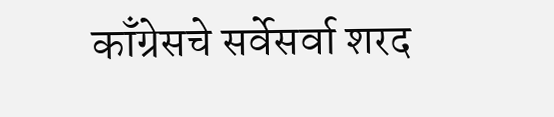काँग्रेसचे सर्वेसर्वा शरद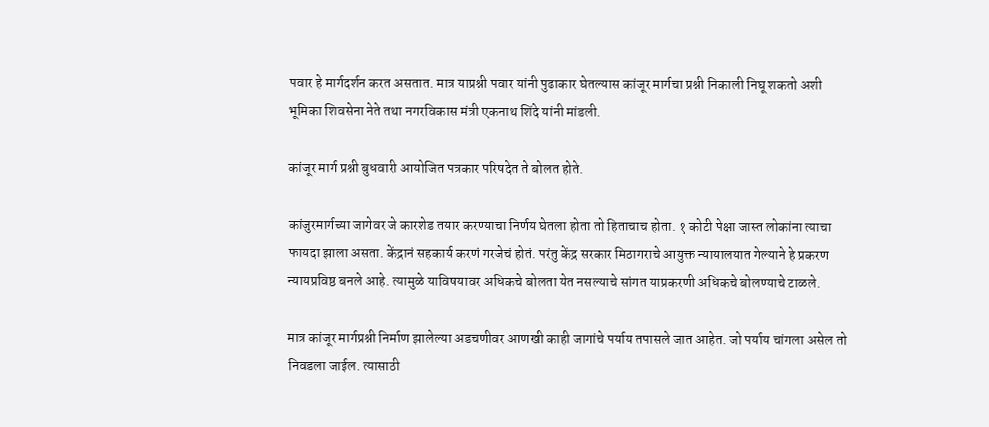पवार हे मार्गदर्शन करत असतात. मात्र याप्रश्नी पवार यांनी पुढाकार घेतल्यास कांजूर मार्गचा प्रश्नी निकाली निघू शकतो अशी भूमिका शिवसेना नेते तथा नगरविकास मंत्री एकनाथ शिंदे यांनी मांडली.

कांजूर मार्ग प्रश्नी बुधवारी आयोजित पत्रकार परिषदेत ते बोलत होते.

कांजुरमार्गच्या जागेवर जे कारशेड तयार करण्याचा निर्णय घेतला होता तो हिताचाच होता. १ कोटी पेक्षा जास्त लोकांना त्याचा फायदा झाला असता. केंद्रानं सहकार्य करणं गरजेचं होतं. परंतु केंद्र सरकार मिठागराचे आयुक्त न्यायालयात गेल्याने हे प्रकरण न्यायप्रविष्ठ बनले आहे. त्यामुळे याविषयावर अधिकचे बोलता येत नसल्याचे सांगत याप्रकरणी अधिकचे बोलण्याचे टाळले.

मात्र कांजूर मार्गप्रश्नी निर्माण झालेल्या अडचणीवर आणखी काही जागांचे पर्याय तपासले जात आहेत. जो पर्याय चांगला असेल तो निवडला जाईल. त्यासाठी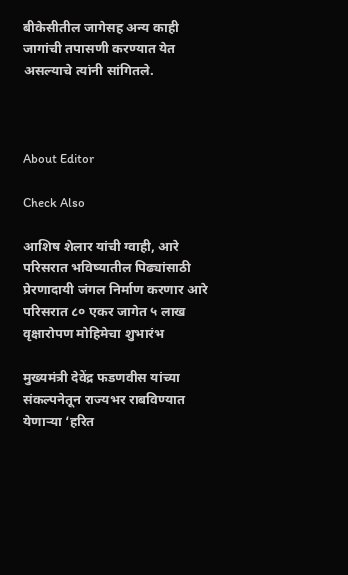बीकेसीतील जागेसह अन्य काही जागांची तपासणी करण्यात येत असल्याचे त्यांनी सांगितले.



About Editor

Check Also

आशिष शेलार यांची ग्वाही, आरे परिसरात भविष्यातील पिढ्यांसाठी प्रेरणादायी जंगल निर्माण करणार आरे परिसरात ८० एकर जागेत ५ लाख वृक्षारोपण मोहिमेचा शुभारंभ

मुख्यमंत्री देवेंद्र फडणवीस यांच्या संकल्पनेतून राज्यभर राबविण्यात येणाऱ्या ‘हरित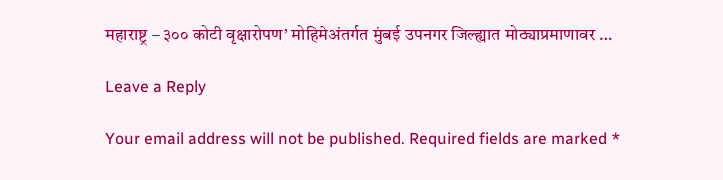महाराष्ट्र – ३०० कोटी वृक्षारोपण’ मोहिमेअंतर्गत मुंबई उपनगर जिल्ह्यात मोठ्याप्रमाणावर …

Leave a Reply

Your email address will not be published. Required fields are marked *